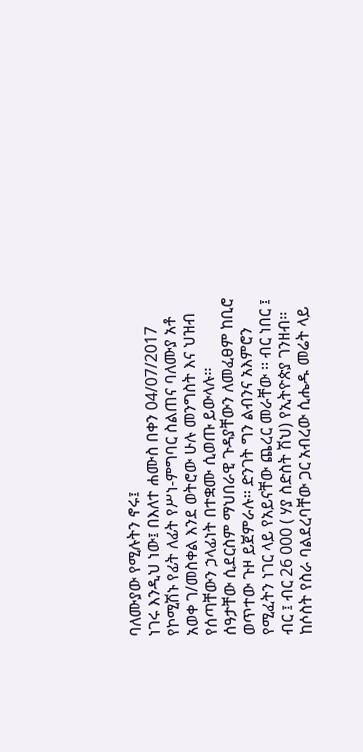ባለሙያው የሚሉትን ኖሩ፤
ነገሩ እንዲህ ነው፤ በእለተ ሐሙስ በቀን 04/07/2017 የኮሚሽኑ የፊት ለፊት የሥነ-ምግባር ስልጠና ባለሙያ አቶ አወቀ ገ/መስቀል እንደ ወትሮው ሁሉ መንግስት እና ህዝብ የሰጣቸውን ኃላፊነት በተቋሙ ሲወጡ ይውላሉ፡፡
ሰዓታቸው ሲደርስም ማህበራዊ ጉዳያቸውን ለመፈፀም ከቢሮ ወጥተው ጉዞ ይጀምራሉ፡፡ ድንገት ግን ልብንና አእምሮን የሚፈትን ነገር ላይ የአይናቸው ጨረር መራቸው ፡፡ ብር ነበር ፤ ብር ፤ ብር 26 000 ( ሃያ ስድስት ሽህ) የኢትዮጵያ ገንዘብ፡፡
ከሶስት የስራ ባልደረባቸው ጋር አብረው ሲሔዱ መሬት ላይ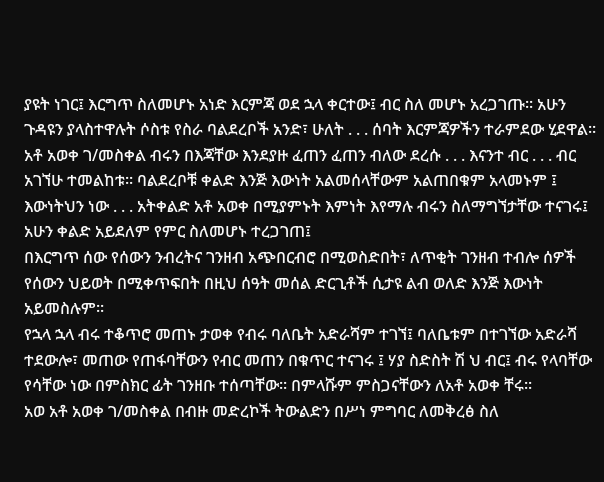ያዩት ነገር፤ እርግጥ ስለመሆኑ አነድ እርምጃ ወደ ኋላ ቀርተው፤ ብር ስለ መሆኑ አረጋገጡ፡፡ አሁን ጉዳዩን ያላስተዋሉት ሶስቱ የስራ ባልደረቦች አንድ፣ ሁለት . . . ሰባት እርምጃዎችን ተራምደው ሂደዋል፡፡
አቶ አወቀ ገ/መስቀል ብሩን በእጃቸው እንደያዙ ፈጠን ፈጠን ብለው ደረሱ . . . እናንተ ብር . . . ብር አገኘሁ ተመልከቱ፡፡ ባልደረቦቹ ቀልድ እንጅ እውነት አልመሰላቸውም አልጠበቁም አላመኑም ፤ እውነትህን ነው . . . አትቀልድ አቶ አወቀ በሚያምኑት እምነት እየማሉ ብሩን ስለማግኘታቸው ተናገሩ፤ አሁን ቀልድ አይደለም የምር ስለመሆኑ ተረጋገጠ፤
በእርግጥ ሰው የሰውን ንብረትና ገንዘብ አጭበርብሮ በሚወስድበት፣ ለጥቂት ገንዘብ ተብሎ ሰዎች የሰውን ህይወት በሚቀጥፍበት በዚህ ሰዓት መሰል ድርጊቶች ሲታዩ ልብ ወለድ እንጅ እውነት አይመስሉም፡፡
የኋላ ኋላ ብሩ ተቆጥሮ መጠኑ ታወቀ የብሩ ባለቤት አድራሻም ተገኘ፤ ባለቤቱም በተገኘው አድራሻ ተደውሎ፣ መጠው የጠፋባቸውን የብር መጠን በቁጥር ተናገሩ ፤ ሃያ ስድስት ሽ ህ ብር፤ ብሩ የላባቸው የሳቸው ነው በምስክር ፊት ገንዘቡ ተሰጣቸው፡፡ በምላሹም ምስጋናቸውን ለአቶ አወቀ ቸሩ፡፡
አወ አቶ አወቀ ገ/መስቀል በብዙ መድረኮች ትውልድን በሥነ ምግባር ለመቅረፅ ስለ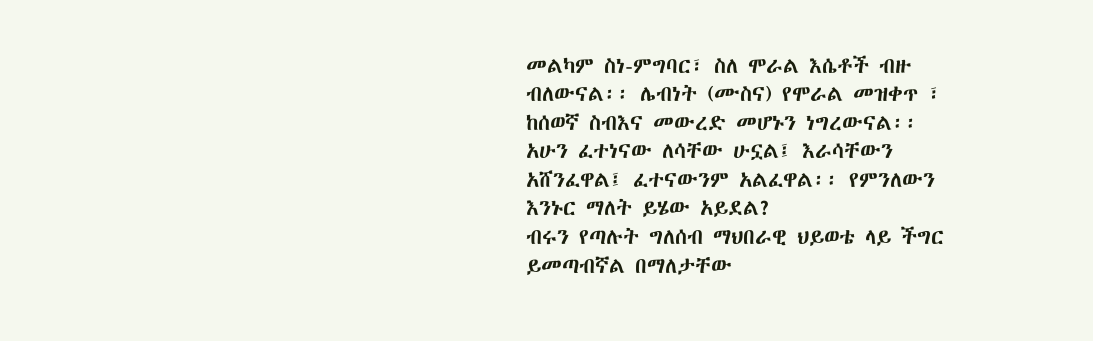መልካም ስነ-ምግባር፣ ስለ ሞራል እሴቶች ብዙ ብለውናል፡፡ ሌብነት (ሙስና) የሞራል መዝቀጥ ፣ ከሰወኛ ስብእና መውረድ መሆኑን ነግረውናል፡፡
አሁን ፈተነናው ለሳቸው ሁኗል፤ እራሳቸውን አሸንፈዋል፤ ፈተናውንም አልፈዋል፡፡ የምንለውን እንኑር ማለት ይሄው አይደል?
ብሩን የጣሉት ግለሰብ ማህበራዊ ህይወቴ ላይ ችግር ይመጣብኛል በማለታቸው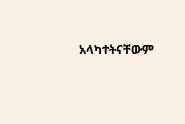አላካተትናቸውም